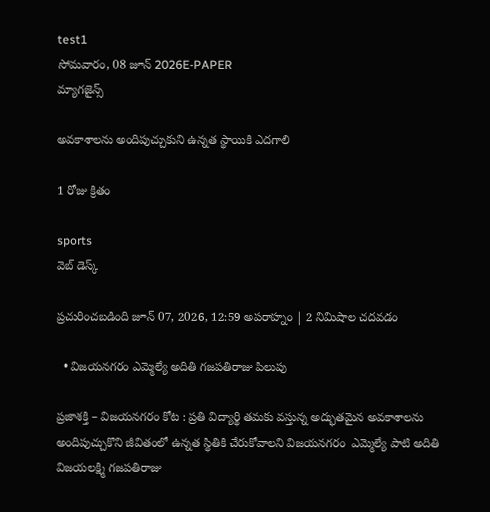test1
సోమవారం, 08 జూన్ 2026E-PAPER
మ్యాగజైన్స్

అవకాశాలను అందిపుచ్చుకుని ఉన్నత స్థాయికి ఎదగాలి

1 రోజు క్రితం

sports
వెబ్ డెస్క్

ప్రచురించబడింది జూన్ 07, 2026, 12:59 అపరాహ్నం | 2 నిమిషాల చదవడం

  • విజయనగరం ఎమ్మెల్యే అదితి గజపతిరాజు పిలుపు

ప్రజాశక్తి – విజయనగరం కోట : ప్రతి విద్యార్థి తమకు వస్తున్న అద్భుతమైన అవకాశాలను అందిపుచ్చుకొని జీవితంలో ఉన్నత స్థితికి చేరుకోవాలని విజయనగరం  ఎమ్మెల్యే పాటి అదితి విజయలక్ష్మి గజపతిరాజు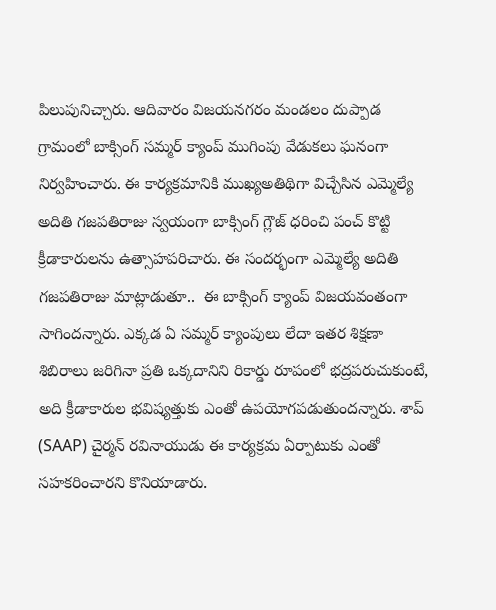పిలుపునిచ్చారు. ఆదివారం విజయనగరం మండలం దుప్పాడ గ్రామంలో బాక్సింగ్ సమ్మర్ క్యాంప్ ముగింపు వేడుకలు ఘనంగా నిర్వహించారు. ఈ కార్యక్రమానికి ముఖ్యఅతిథిగా విచ్చేసిన ఎమ్మెల్యే అదితి గజపతిరాజు స్వయంగా బాక్సింగ్ గ్లౌజ్ ధరించి పంచ్ కొట్టి క్రీడాకారులను ఉత్సాహపరిచారు. ఈ సందర్భంగా ఎమ్మెల్యే అదితి గజపతిరాజు మాట్లాడుతూ..  ఈ బాక్సింగ్ క్యాంప్ విజయవంతంగా సాగిందన్నారు. ఎక్కడ ఏ సమ్మర్ క్యాంపులు లేదా ఇతర శిక్షణా శిబిరాలు జరిగినా ప్రతి ఒక్కదానిని రికార్డు రూపంలో భద్రపరుచుకుంటే, అది క్రీడాకారుల భవిష్యత్తుకు ఎంతో ఉపయోగపడుతుందన్నారు. శాప్ (SAAP) చైర్మన్ రవినాయుడు ఈ కార్యక్రమ ఏర్పాటుకు ఎంతో సహకరించారని కొనియాడారు.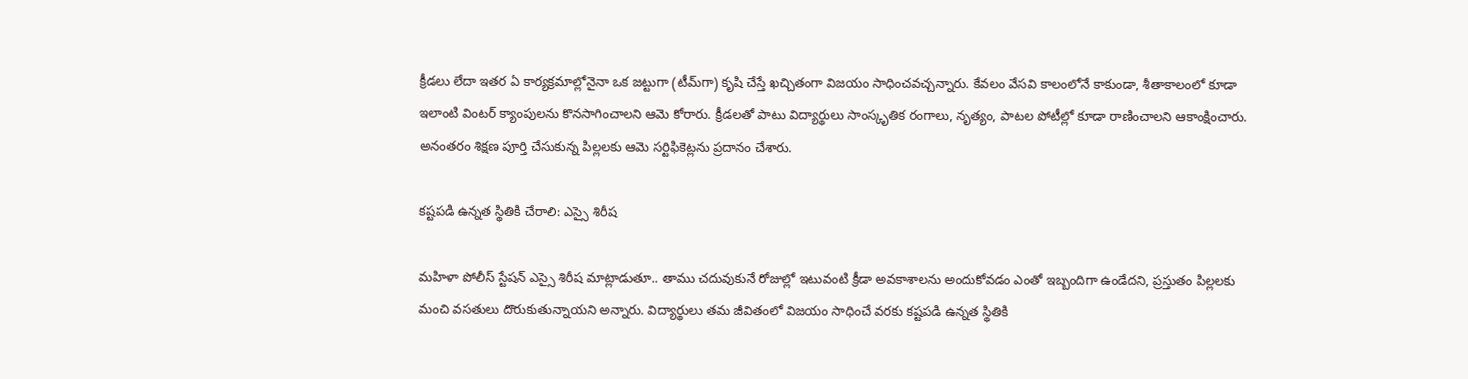క్రీడలు లేదా ఇతర ఏ కార్యక్రమాల్లోనైనా ఒక జట్టుగా (టీమ్‌గా) కృషి చేస్తే ఖచ్చితంగా విజయం సాధించవచ్చన్నారు. కేవలం వేసవి కాలంలోనే కాకుండా, శీతాకాలంలో కూడా ఇలాంటి వింటర్ క్యాంపులను కొనసాగించాలని ఆమె కోరారు. క్రీడలతో పాటు విద్యార్థులు సాంస్కృతిక రంగాలు, నృత్యం, పాటల పోటీల్లో కూడా రాణించాలని ఆకాంక్షించారు. అనంతరం శిక్షణ పూర్తి చేసుకున్న పిల్లలకు ఆమె సర్టిఫికెట్లను ప్రదానం చేశారు.

కష్టపడి ఉన్నత స్థితికి చేరాలి: ఎస్సై శిరీష

మహిళా పోలీస్ స్టేషన్ ఎస్సై శిరీష మాట్లాడుతూ.. తాము చదువుకునే రోజుల్లో ఇటువంటి క్రీడా అవకాశాలను అందుకోవడం ఎంతో ఇబ్బందిగా ఉండేదని, ప్రస్తుతం పిల్లలకు మంచి వసతులు దొరుకుతున్నాయని అన్నారు. విద్యార్థులు తమ జీవితంలో విజయం సాధించే వరకు కష్టపడి ఉన్నత స్థితికి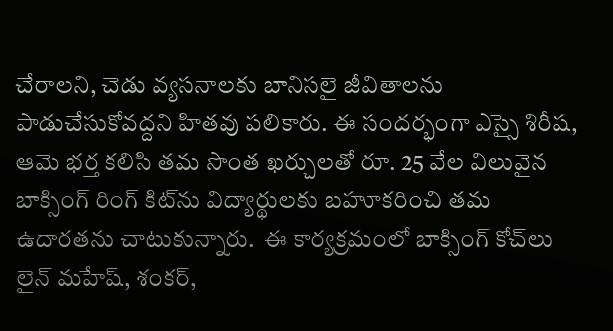చేరాలని, చెడు వ్యసనాలకు బానిసలై జీవితాలను పాడుచేసుకోవద్దని హితవు పలికారు. ఈ సందర్భంగా ఎస్సై శిరీష, ఆమె భర్త కలిసి తమ సొంత ఖర్చులతో రూ. 25 వేల విలువైన బాక్సింగ్ రింగ్ కిట్‌ను విద్యార్థులకు బహూకరించి తమ ఉదారతను చాటుకున్నారు.  ఈ కార్యక్రమంలో బాక్సింగ్ కోచ్‌లు లైన్ మహేష్, శంకర్,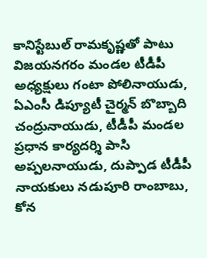కానిస్టేబుల్ రామకృష్ణతో పాటు విజయనగరం మండల టీడీపీ అధ్యక్షులు గంటా పోలినాయుడు, ఏఎంసీ డిప్యూటీ చైర్మన్ బొబ్బాది చంద్రునాయుడు, టీడీపీ మండల ప్రధాన కార్యదర్శి పాసి అప్పలనాయుడు, దుప్పాడ టీడీపీ నాయకులు నడుపూరి రాంబాబు, కోన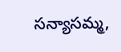సన్యాసమ్మ,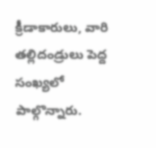క్రీడాకారులు, వారి తల్లిదండ్రులు పెద్ద సంఖ్యలో పాల్గొన్నారు.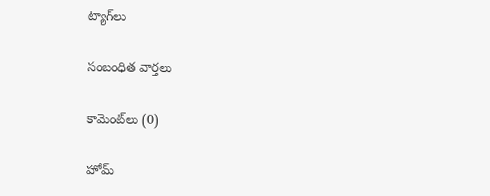ట్యాగ్‌లు

సంబంధిత వార్తలు

కామెంట్‌లు (0)

హోమ్